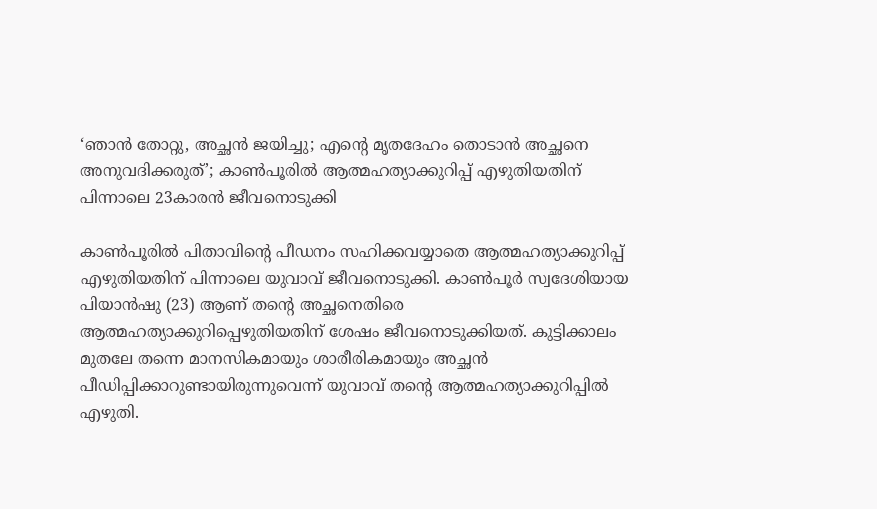‘ഞാൻ തോറ്റു, അച്ഛൻ ജയിച്ചു; എൻ്റെ മൃതദേഹം തൊടാൻ അച്ഛനെ അനുവദിക്കരുത്’; കാണ്‍പൂരിൽ ആത്മഹത്യാക്കുറിപ്പ് എ‍ഴുതിയതിന് പിന്നാലെ 23കാരൻ ജീവനൊടുക്കി

കാണ്‍പൂരിൽ പിതാവിൻ്റെ പീഡനം സഹിക്കവയ്യാതെ ആത്മഹത്യാക്കുറിപ്പ് എ‍ഴുതിയതിന് പിന്നാലെ യുവാവ് ജീവനൊടുക്കി. കാണ്‍പൂർ സ്വദേശിയായ പിയാൻഷു (23) ആണ് തൻ്റെ അച്ഛനെതിരെ ആത്മഹത്യാക്കുറിപ്പെ‍ഴുതിയതിന് ശേഷം ജീവനൊടുക്കിയത്. കുട്ടിക്കാലം മുതലേ തന്നെ മാനസികമായും ശാരീരികമായും അച്ഛൻ പീഡിപ്പിക്കാറുണ്ടായിരുന്നുവെന്ന് യുവാവ് തൻ്റെ ആത്മഹത്യാക്കുറിപ്പിൽ എ‍ഴുതി.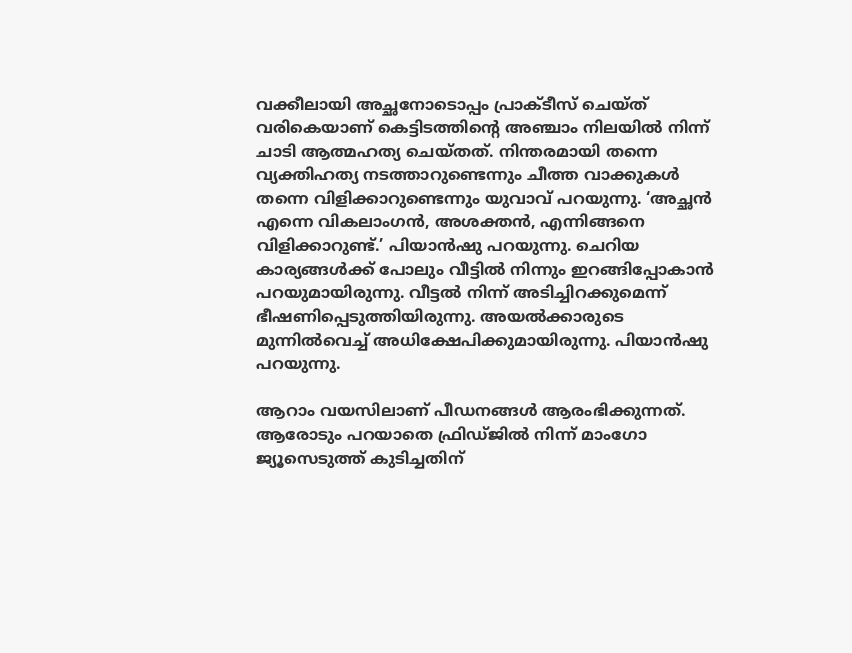വക്കീലായി അച്ഛനോടൊപ്പം പ്രാക്ടീസ് ചെയ്ത് വരികെയാണ് കെട്ടിടത്തിൻ്റെ അഞ്ചാം നിലയിൽ നിന്ന് ചാടി ആത്മഹത്യ ചെയ്തത്. നിന്തരമായി തന്നെ വ്യക്തിഹത്യ നടത്താറുണ്ടെന്നും ചീത്ത വാക്കുകള്‍ തന്നെ വിളിക്കാറുണ്ടെന്നും യുവാവ് പറയുന്നു. ‘അച്ഛൻ എന്നെ വികലാംഗൻ, അശക്തൻ, എന്നിങ്ങനെ വിളിക്കാറുണ്ട്.’ പിയാൻഷു പറയുന്നു. ചെറിയ കാര്യങ്ങള്‍ക്ക് പോലും വീട്ടിൽ നിന്നും ഇറങ്ങിപ്പോകാൻ പറയുമായിരുന്നു. വീട്ടൽ നിന്ന് അടിച്ചിറക്കുമെന്ന് ഭീഷണിപ്പെടുത്തിയിരുന്നു. അയൽക്കാരുടെ മുന്നിൽവെച്ച് അധിക്ഷേപിക്കുമായിരുന്നു. പിയാൻഷു പറയുന്നു.

ആറാം വയസിലാണ് പീഡനങ്ങള്‍ ആരംഭിക്കുന്നത്. ആരോടും പറയാതെ ഫ്രിഡ്ജിൽ നിന്ന് മാംഗോ ജ്യൂസെടുത്ത് കുടിച്ചതിന്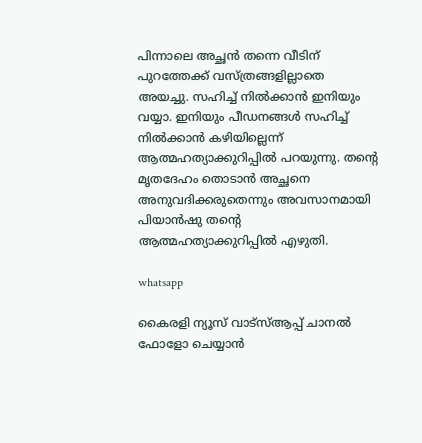പിന്നാലെ അച്ഛൻ തന്നെ വീടിന് പുറത്തേക്ക് വസ്ത്രങ്ങളില്ലാതെ അയച്ചു. സഹിച്ച് നിൽക്കാൻ ഇനിയും വയ്യാ. ഇനിയും പീഡനങ്ങള്‍ സഹിച്ച് നിൽക്കാൻ ക‍ഴിയില്ലെന്ന് ആത്മഹത്യാക്കുറിപ്പിൽ പറയുന്നു. തൻ്റെ മൃതദേഹം തൊടാൻ അച്ഛനെ അനുവദിക്കരുതെന്നും അവസാനമായി പിയാൻഷു തൻ്റെ ആത്മഹത്യാക്കുറിപ്പിൽ എ‍ഴുതി.

whatsapp

കൈരളി ന്യൂസ് വാട്‌സ്ആപ്പ് ചാനല്‍ ഫോളോ ചെയ്യാന്‍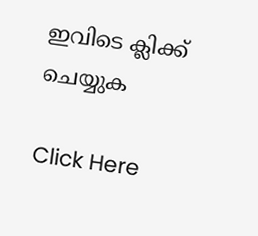ഇവിടെ ക്ലിക്ക് ചെയ്യുക

Click Here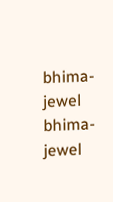bhima-jewel
bhima-jewel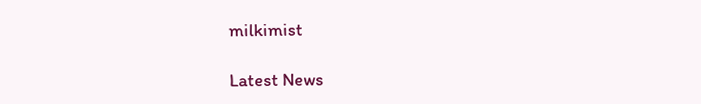milkimist

Latest News